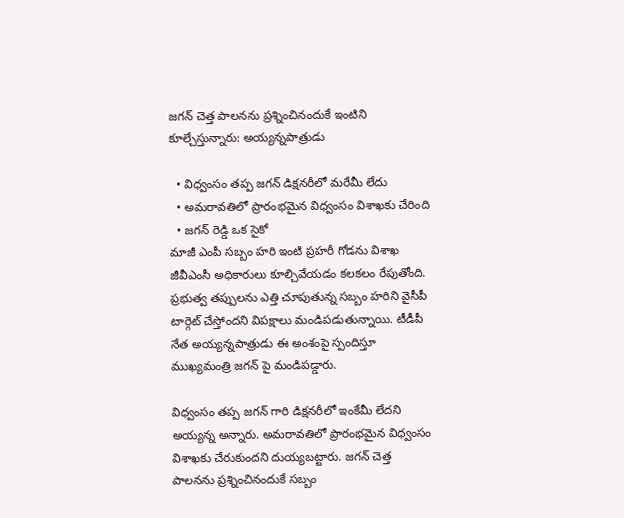జగన్ చెత్త పాలనను ప్రశ్నించినందుకే ఇంటిని కూల్చేస్తున్నారు: అయ్యన్నపాత్రుడు

  • విధ్వంసం తప్ప జగన్ డిక్షనరీలో మరేమీ లేదు
  • అమరావతిలో ప్రారంభమైన విధ్వంసం విశాఖకు చేరింది
  • జగన్ రెడ్డి ఒక సైకో
మాజీ ఎంపీ సబ్బం హరి ఇంటి ప్రహరీ గోడను విశాఖ జీవీఎంసీ అధికారులు కూల్చివేయడం కలకలం రేపుతోంది. ప్రభుత్వ తప్పులను ఎత్తి చూపుతున్న సబ్బం హరిని వైసీపీ టార్గెట్ చేస్తోందని విపక్షాలు మండిపడుతున్నాయి. టీడీపీ నేత అయ్యన్నపాత్రుడు ఈ అంశంపై స్పందిస్తూ ముఖ్యమంత్రి జగన్ పై మండిపడ్డారు.

విధ్వంసం తప్ప జగన్ గారి డిక్షనరీలో ఇంకేమీ లేదని అయ్యన్న అన్నారు. అమరావతిలో ప్రారంభమైన విధ్వంసం విశాఖకు చేరుకుందని దుయ్యబట్టారు. జగన్ చెత్త పాలనను ప్రశ్నించినందుకే సబ్బం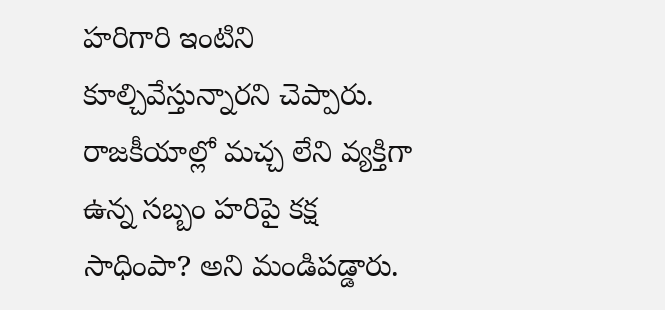హరిగారి ఇంటిని కూల్చివేస్తున్నారని చెప్పారు. రాజకీయాల్లో మచ్చ లేని వ్యక్తిగా ఉన్న సబ్బం హరిపై కక్ష సాధింపా? అని మండిపడ్డారు.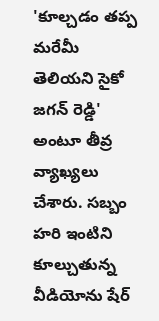'కూల్చడం తప్ప మరేమీ తెలియని సైకో జగన్ రెడ్డి' అంటూ తీవ్ర వ్యాఖ్యలు చేశారు. సబ్బం హరి ఇంటిని కూల్చుతున్న వీడియోను షేర్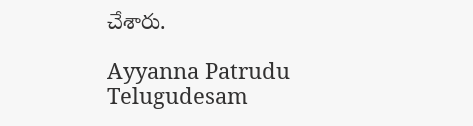చేశారు.

Ayyanna Patrudu
Telugudesam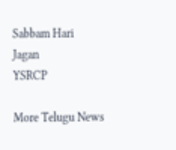Sabbam Hari
Jagan
YSRCP

More Telugu News